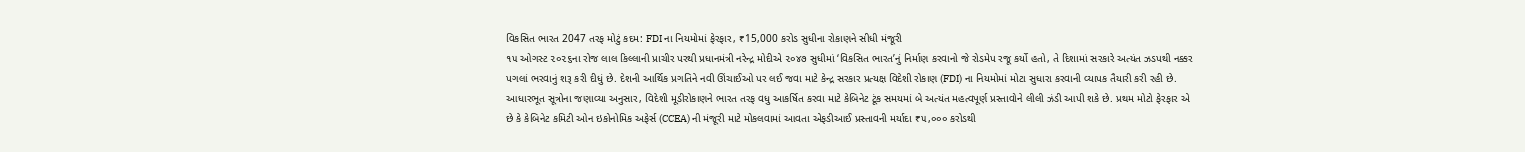વિકસિત ભારત 2047 તરફ મોટું કદમ: FDI ના નિયમોમાં ફેરફાર, ₹15,000 કરોડ સુધીના રોકાણને સીધી મંજૂરી
૧૫ ઓગસ્ટ ૨૦૨૬ના રોજ લાલ કિલ્લાની પ્રાચીર પરથી પ્રધાનમંત્રી નરેન્દ્ર મોદીએ ૨૦૪૭ સુધીમાં ‘વિકસિત ભારત’નું નિર્માણ કરવાનો જે રોડમેપ રજૂ કર્યો હતો, તે દિશામાં સરકારે અત્યંત ઝડપથી નક્કર પગલાં ભરવાનું શરૂ કરી દીધું છે. દેશની આર્થિક પ્રગતિને નવી ઊંચાઈઓ પર લઈ જવા માટે કેન્દ્ર સરકાર પ્રત્યક્ષ વિદેશી રોકાણ (FDI) ના નિયમોમાં મોટા સુધારા કરવાની વ્યાપક તૈયારી કરી રહી છે. આધારભૂત સૂત્રોના જણાવ્યા અનુસાર, વિદેશી મૂડીરોકાણને ભારત તરફ વધુ આકર્ષિત કરવા માટે કેબિનેટ ટૂંક સમયમાં બે અત્યંત મહત્વપૂર્ણ પ્રસ્તાવોને લીલી ઝંડી આપી શકે છે. પ્રથમ મોટો ફેરફાર એ છે કે કેબિનેટ કમિટી ઓન ઇકોનોમિક અફેર્સ (CCEA) ની મંજૂરી માટે મોકલવામાં આવતા એફડીઆઈ પ્રસ્તાવની મર્યાદા ₹૫,૦૦૦ કરોડથી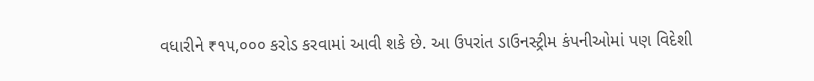વધારીને ₹૧૫,૦૦૦ કરોડ કરવામાં આવી શકે છે. આ ઉપરાંત ડાઉનસ્ટ્રીમ કંપનીઓમાં પણ વિદેશી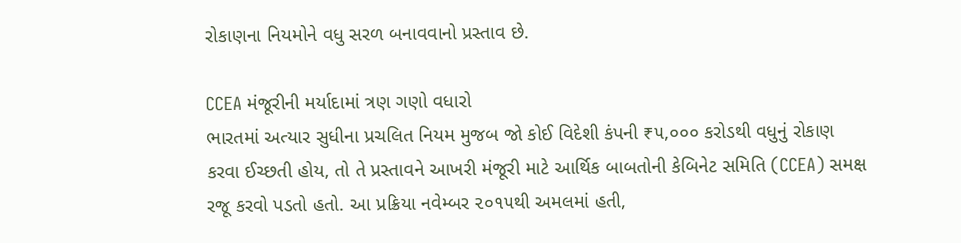રોકાણના નિયમોને વધુ સરળ બનાવવાનો પ્રસ્તાવ છે.

CCEA મંજૂરીની મર્યાદામાં ત્રણ ગણો વધારો
ભારતમાં અત્યાર સુધીના પ્રચલિત નિયમ મુજબ જો કોઈ વિદેશી કંપની ₹૫,૦૦૦ કરોડથી વધુનું રોકાણ કરવા ઈચ્છતી હોય, તો તે પ્રસ્તાવને આખરી મંજૂરી માટે આર્થિક બાબતોની કેબિનેટ સમિતિ (CCEA) સમક્ષ રજૂ કરવો પડતો હતો. આ પ્રક્રિયા નવેમ્બર ૨૦૧૫થી અમલમાં હતી,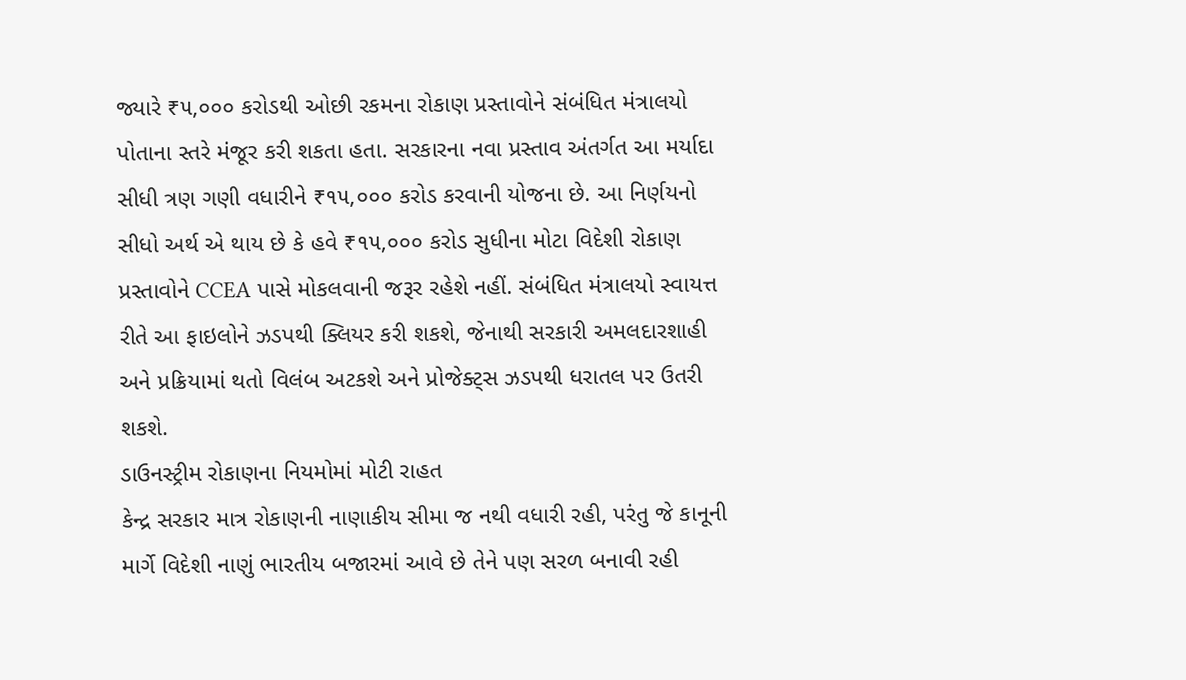જ્યારે ₹૫,૦૦૦ કરોડથી ઓછી રકમના રોકાણ પ્રસ્તાવોને સંબંધિત મંત્રાલયો પોતાના સ્તરે મંજૂર કરી શકતા હતા. સરકારના નવા પ્રસ્તાવ અંતર્ગત આ મર્યાદા સીધી ત્રણ ગણી વધારીને ₹૧૫,૦૦૦ કરોડ કરવાની યોજના છે. આ નિર્ણયનો સીધો અર્થ એ થાય છે કે હવે ₹૧૫,૦૦૦ કરોડ સુધીના મોટા વિદેશી રોકાણ પ્રસ્તાવોને CCEA પાસે મોકલવાની જરૂર રહેશે નહીં. સંબંધિત મંત્રાલયો સ્વાયત્ત રીતે આ ફાઇલોને ઝડપથી ક્લિયર કરી શકશે, જેનાથી સરકારી અમલદારશાહી અને પ્રક્રિયામાં થતો વિલંબ અટકશે અને પ્રોજેક્ટ્સ ઝડપથી ધરાતલ પર ઉતરી શકશે.
ડાઉનસ્ટ્રીમ રોકાણના નિયમોમાં મોટી રાહત
કેન્દ્ર સરકાર માત્ર રોકાણની નાણાકીય સીમા જ નથી વધારી રહી, પરંતુ જે કાનૂની માર્ગે વિદેશી નાણું ભારતીય બજારમાં આવે છે તેને પણ સરળ બનાવી રહી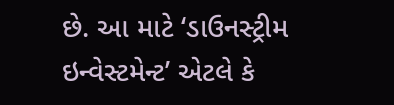છે. આ માટે ‘ડાઉનસ્ટ્રીમ ઇન્વેસ્ટમેન્ટ’ એટલે કે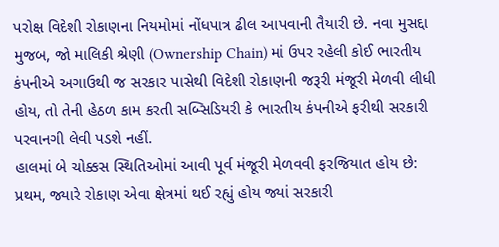પરોક્ષ વિદેશી રોકાણના નિયમોમાં નોંધપાત્ર ઢીલ આપવાની તૈયારી છે. નવા મુસદ્દા મુજબ, જો માલિકી શ્રેણી (Ownership Chain) માં ઉપર રહેલી કોઈ ભારતીય કંપનીએ અગાઉથી જ સરકાર પાસેથી વિદેશી રોકાણની જરૂરી મંજૂરી મેળવી લીધી હોય, તો તેની હેઠળ કામ કરતી સબ્સિડિયરી કે ભારતીય કંપનીએ ફરીથી સરકારી પરવાનગી લેવી પડશે નહીં.
હાલમાં બે ચોક્કસ સ્થિતિઓમાં આવી પૂર્વ મંજૂરી મેળવવી ફરજિયાત હોય છે: પ્રથમ, જ્યારે રોકાણ એવા ક્ષેત્રમાં થઈ રહ્યું હોય જ્યાં સરકારી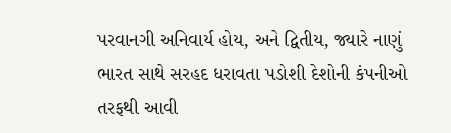પરવાનગી અનિવાર્ય હોય, અને દ્વિતીય, જ્યારે નાણું ભારત સાથે સરહદ ધરાવતા પડોશી દેશોની કંપનીઓ તરફથી આવી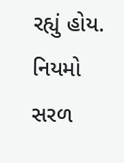રહ્યું હોય. નિયમો સરળ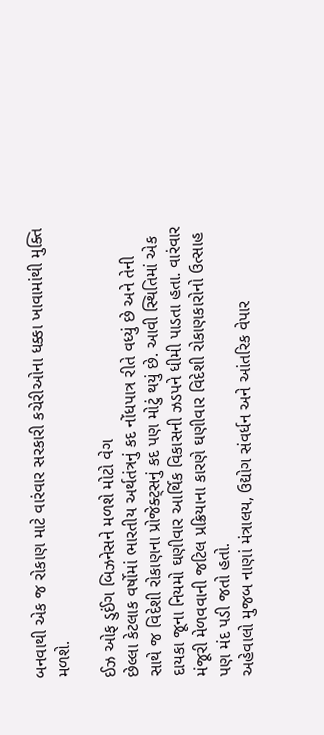બનવાથી એક જ રોકાણ માટે વારંવાર સરકારી કચેરીઓના ધક્કા ખાવામાંથી મુક્તિ મળશે.

ઈઝ ઓફ ડુઈંગ બિઝનેસને મળશે મોટો વેગ
છેલ્લા કેટલાક વર્ષોમાં ભારતીય અર્થતંત્રનું કદ નોંધપાત્ર રીતે વધ્યું છે અને તેની સાથે જ વિદેશી રોકાણના પ્રોજેક્ટ્સનું કદ પણ મોટું થયું છે. આવી સ્થિતિમાં એક દાયકા જૂના નિયમો ઘણીવાર આર્થિક વિકાસની ઝડપને ધીમી પાડતા હતા. વારંવાર મંજૂરી મેળવવાની જટિલ પ્રક્રિયાના કારણે ઘણીવાર વિદેશી રોકાણકારોનો ઉત્સાહ પણ મંદ પડી જતો હતો.
અહેવાલો મુજબ નાણાં મંત્રાલય, ઉદ્યોગ સંવર્ધન અને આંતરિક વેપાર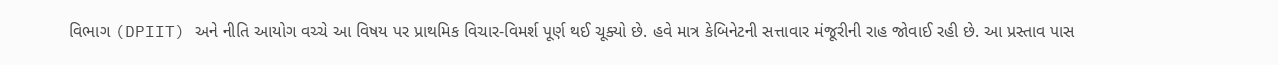વિભાગ (DPIIT) અને નીતિ આયોગ વચ્ચે આ વિષય પર પ્રાથમિક વિચાર-વિમર્શ પૂર્ણ થઈ ચૂક્યો છે. હવે માત્ર કેબિનેટની સત્તાવાર મંજૂરીની રાહ જોવાઈ રહી છે. આ પ્રસ્તાવ પાસ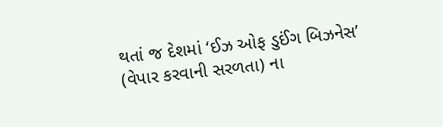થતાં જ દેશમાં ‘ઈઝ ઓફ ડુઈંગ બિઝનેસ’ (વેપાર કરવાની સરળતા) ના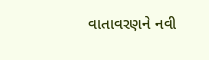વાતાવરણને નવી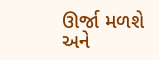ઊર્જા મળશે અને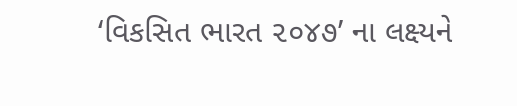‘વિકસિત ભારત ૨૦૪૭’ ના લક્ષ્યને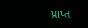પ્રાપ્ત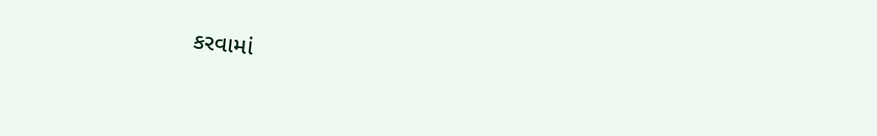કરવામાં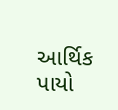આર્થિક પાયો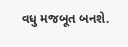વધુ મજબૂત બનશે.